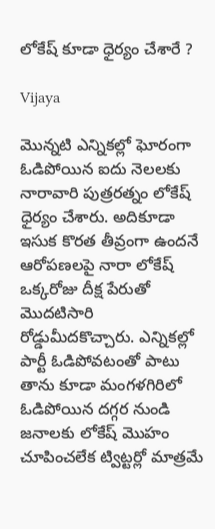లోకేష్ కూడా ధైర్యం చేశారే ?

Vijaya

మొన్నటి ఎన్నికల్లో ఘోరంగా ఓడిపోయిన ఐదు నెలలకు నారావారి పుత్రరత్నం లోకేష్ ధైర్యం చేశారు. అదికూడా ఇసుక కొరత తీవ్రంగా ఉందనే ఆరోపణలపై నారా లోకేష్ ఒక్కరోజు దీక్ష పేరుతో మొదటిసారి  రోడ్డుమీదకొచ్చారు. ఎన్నికల్లో పార్టీ ఓడిపోవటంతో పాటు తాను కూడా మంగళగిరిలో ఓడిపోయిన దగ్గర నుండి జనాలకు లోకేష్ మొహం చూపించలేక ట్విట్టర్లో మాత్రమే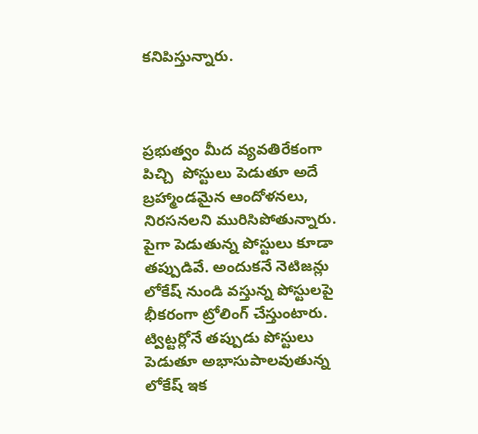కనిపిస్తున్నారు.



ప్రభుత్వం మీద వ్యవతిరేకంగా పిచ్చి  పోస్టులు పెడుతూ అదే బ్రహ్మాండమైన ఆందోళనలు, నిరసనలని మురిసిపోతున్నారు. పైగా పెడుతున్న పోస్టులు కూడా తప్పుడివే. అందుకనే నెటిజన్లు లోకేష్ నుండి వస్తున్న పోస్టులపై భీకరంగా ట్రోలింగ్ చేస్తుంటారు. ట్విట్టర్లోనే తప్పుడు పోస్టులు పెడుతూ అభాసుపాలవుతున్న లోకేష్ ఇక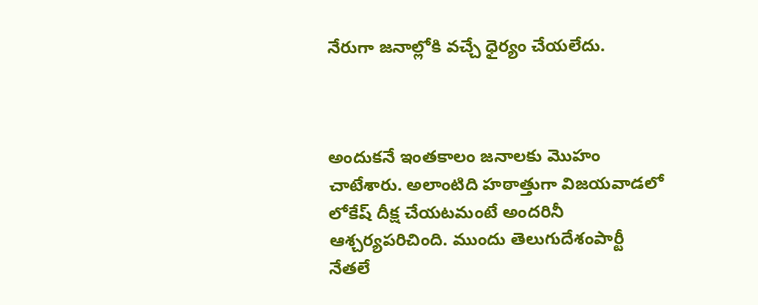నేరుగా జనాల్లోకి వచ్చే ధైర్యం చేయలేదు.



అందుకనే ఇంతకాలం జనాలకు మొహం చాటేశారు. అలాంటిది హఠాత్తుగా విజయవాడలో లోకేష్ దీక్ష చేయటమంటే అందరినీ ఆశ్చర్యపరిచింది. ముందు తెలుగుదేశంపార్టీ నేతలే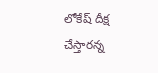లోకేష్ దీక్ష చేస్తారన్న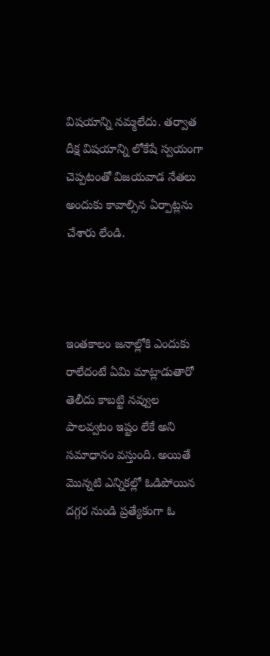విషయాన్ని నమ్మలేదు. తర్వాత దీక్ష విషయాన్ని లోకేషే స్వయంగా చెప్పటంతో విజయవాడ నేతలు అందుకు కావాల్సిన ఏర్పాట్లను చేశారు లేండి.



ఇంతకాలం జనాల్లోకి ఎందుకు రాలేదంటే ఏమి మాట్లాడుతారో తెలీదు కాబట్టి నవ్వుల పాలవ్వటం ఇష్టం లేకే అని సమాధానం వస్తుంది. అయితే మొన్నటి ఎన్నికల్లో ఓడిపోయిన దగ్గర నుండి ప్రత్యేకంగా ఓ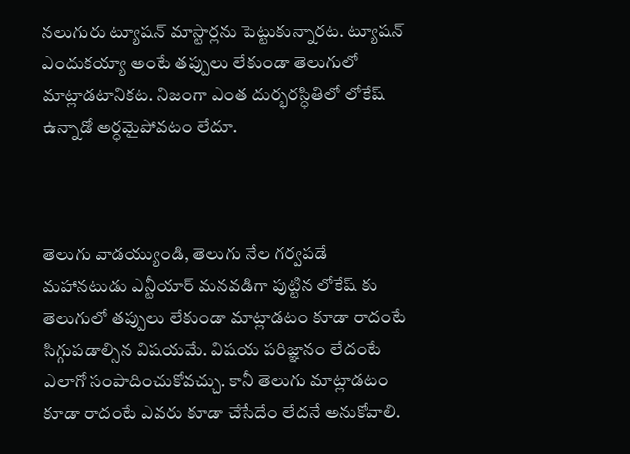నలుగురు ట్యూషన్ మాస్టార్లను పెట్టుకున్నారట. ట్యూషన్ ఎందుకయ్యా అంటే తప్పులు లేకుండా తెలుగులో మాట్లాడటానికట. నిజంగా ఎంత దుర్భరస్ధితిలో లోకేష్ ఉన్నాడో అర్ధమైపోవటం లేదూ.



తెలుగు వాడయ్యుండి, తెలుగు నేల గర్వపడే మహానటుడు ఎన్టీయార్ మనవడిగా పుట్టిన లోకేష్ కు తెలుగులో తప్పులు లేకుండా మాట్లాడటం కూడా రాదంటే సిగ్గుపడాల్సిన విషయమే. విషయ పరిజ్ఞానం లేదంటే ఎలాగో సంపాదించుకోవచ్చు. కానీ తెలుగు మాట్లాడటం కూడా రాదంటే ఎవరు కూడా చేసేదేం లేదనే అనుకోవాలి.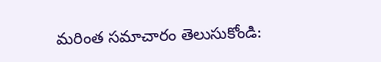మరింత సమాచారం తెలుసుకోండి: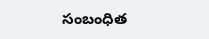సంబంధిత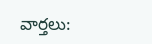వార్తలు: